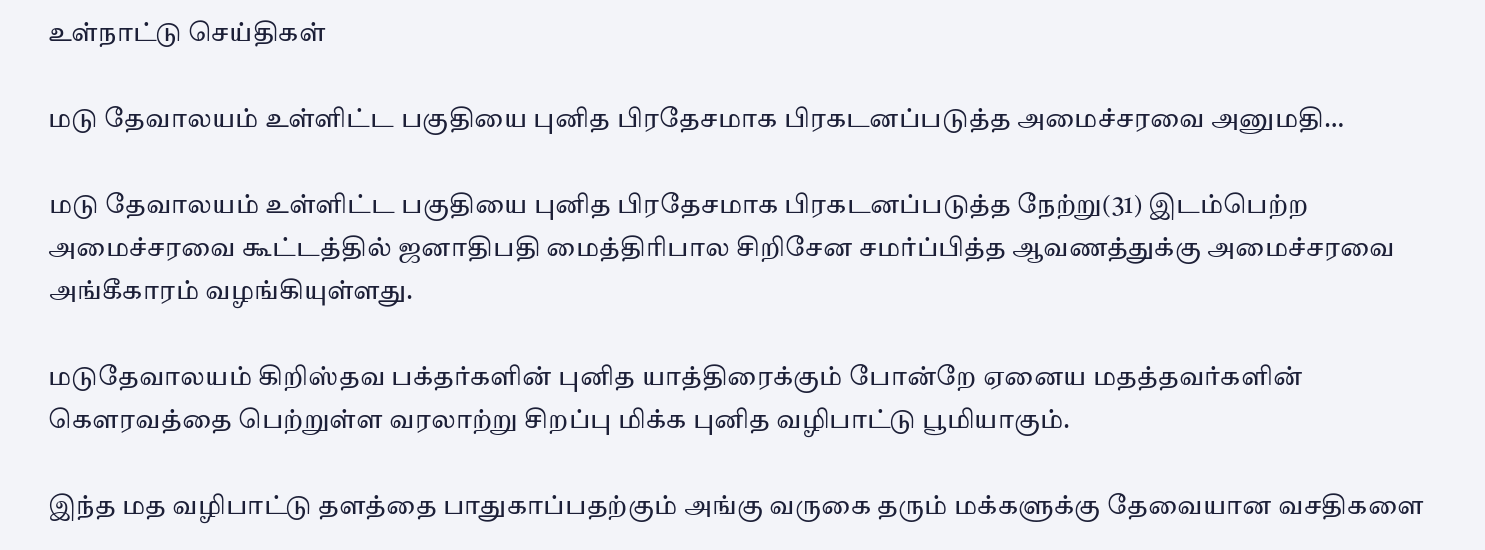உள்நாட்டு செய்திகள்

மடு தேவாலயம் உள்ளிட்ட பகுதியை புனித பிரதேசமாக பிரகடனப்படுத்த அமைச்சரவை அனுமதி…

மடு தேவாலயம் உள்ளிட்ட பகுதியை புனித பிரதேசமாக பிரகடனப்படுத்த நேற்று(31) இடம்பெற்ற அமைச்சரவை கூட்டத்தில் ஜனாதிபதி மைத்திரிபால சிறிசேன சமர்ப்பித்த ஆவணத்துக்கு அமைச்சரவை அங்கீகாரம் வழங்கியுள்ளது.

மடுதேவாலயம் கிறிஸ்தவ பக்தர்களின் புனித யாத்திரைக்கும் போன்றே ஏனைய மதத்தவர்களின் கௌரவத்தை பெற்றுள்ள வரலாற்று சிறப்பு மிக்க புனித வழிபாட்டு பூமியாகும்.

இந்த மத வழிபாட்டு தளத்தை பாதுகாப்பதற்கும் அங்கு வருகை தரும் மக்களுக்கு தேவையான வசதிகளை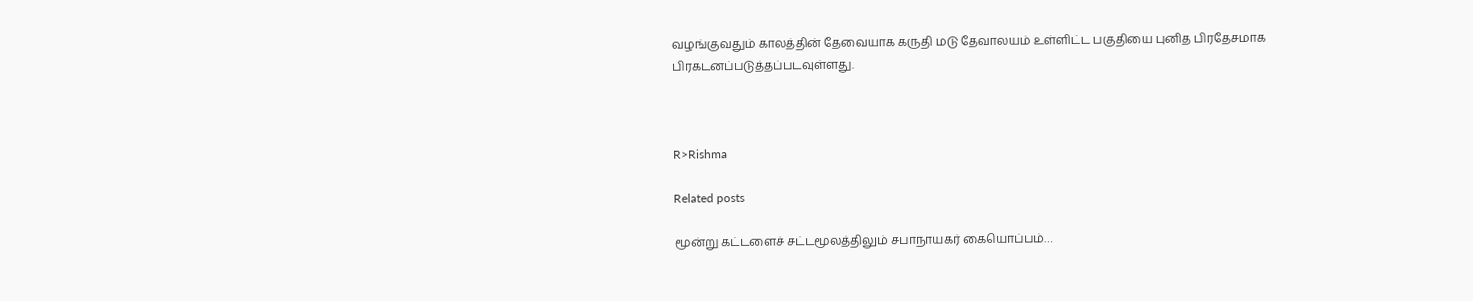வழங்குவதும் காலத்தின் தேவையாக கருதி மடு தேவாலயம் உள்ளிட்ட பகுதியை புனித பிரதேசமாக பிரகடனப்படுத்தப்படவுள்ளது.



R>Rishma

Related posts

மூன்று கட்டளைச் சட்டமூலத்திலும் சபாநாயகர் கையொப்பம்…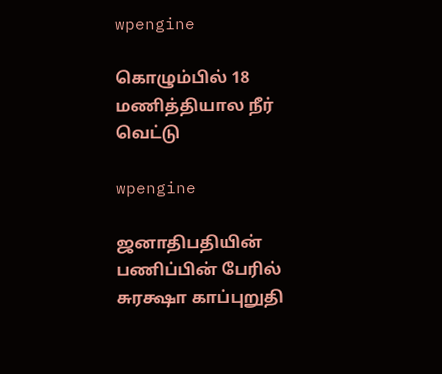wpengine

கொழும்பில் 18 மணித்தியால நீர் வெட்டு

wpengine

ஜனாதிபதியின் பணிப்பின் பேரில் சுரக்ஷா காப்புறுதி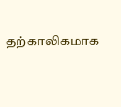தற்காலிகமாக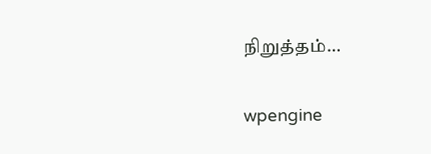நிறுத்தம்…

wpengine